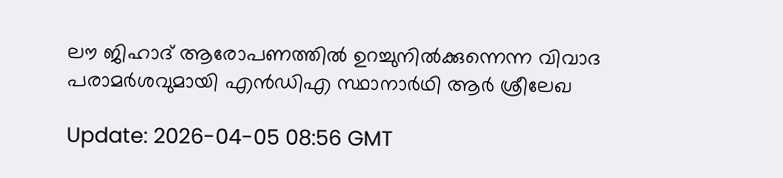ലൗ ജിഹാദ് ആരോപണത്തില്‍ ഉറച്ചുനില്‍ക്കുന്നെന്ന വിവാദ പരാമര്‍ശവുമായി എന്‍ഡിഎ സ്ഥാനാര്‍ഥി ആര്‍ ശ്രീലേഖ

Update: 2026-04-05 08:56 GMT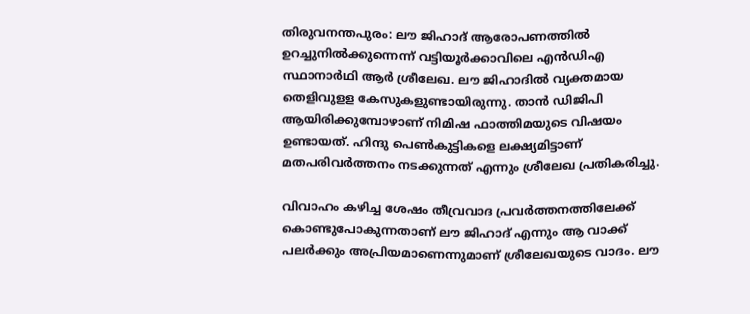തിരുവനന്തപുരം: ലൗ ജിഹാദ് ആരോപണത്തില്‍ ഉറച്ചുനില്‍ക്കുന്നെന്ന് വട്ടിയൂര്‍ക്കാവിലെ എന്‍ഡിഎ സ്ഥാനാര്‍ഥി ആര്‍ ശ്രീലേഖ. ലൗ ജിഹാദില്‍ വ്യക്തമായ തെളിവുളള കേസുകളുണ്ടായിരുന്നു. താന്‍ ഡിജിപി ആയിരിക്കുമ്പോഴാണ് നിമിഷ ഫാത്തിമയുടെ വിഷയം ഉണ്ടായത്. ഹിന്ദു പെണ്‍കുട്ടികളെ ലക്ഷ്യമിട്ടാണ് മതപരിവര്‍ത്തനം നടക്കുന്നത് എന്നും ശ്രീലേഖ പ്രതികരിച്ചു.

വിവാഹം കഴിച്ച ശേഷം തീവ്രവാദ പ്രവര്‍ത്തനത്തിലേക്ക് കൊണ്ടുപോകുന്നതാണ് ലൗ ജിഹാദ് എന്നും ആ വാക്ക് പലര്‍ക്കും അപ്രിയമാണെന്നുമാണ് ശ്രീലേഖയുടെ വാദം. ലൗ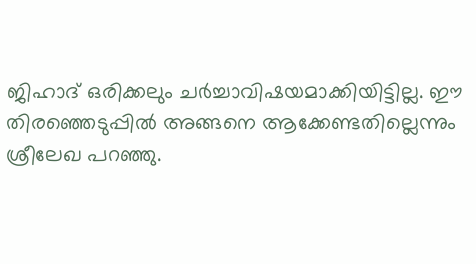ജിഹാദ് ഒരിക്കലും ചര്‍ച്ചാവിഷയമാക്കിയിട്ടില്ല. ഈ തിരഞ്ഞെടുപ്പില്‍ അങ്ങനെ ആക്കേണ്ടതില്ലെന്നും ശ്രീലേഖ പറഞ്ഞു.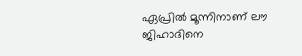ഏപ്രില്‍ മൂന്നിനാണ് ലൗ ജിഹാദിനെ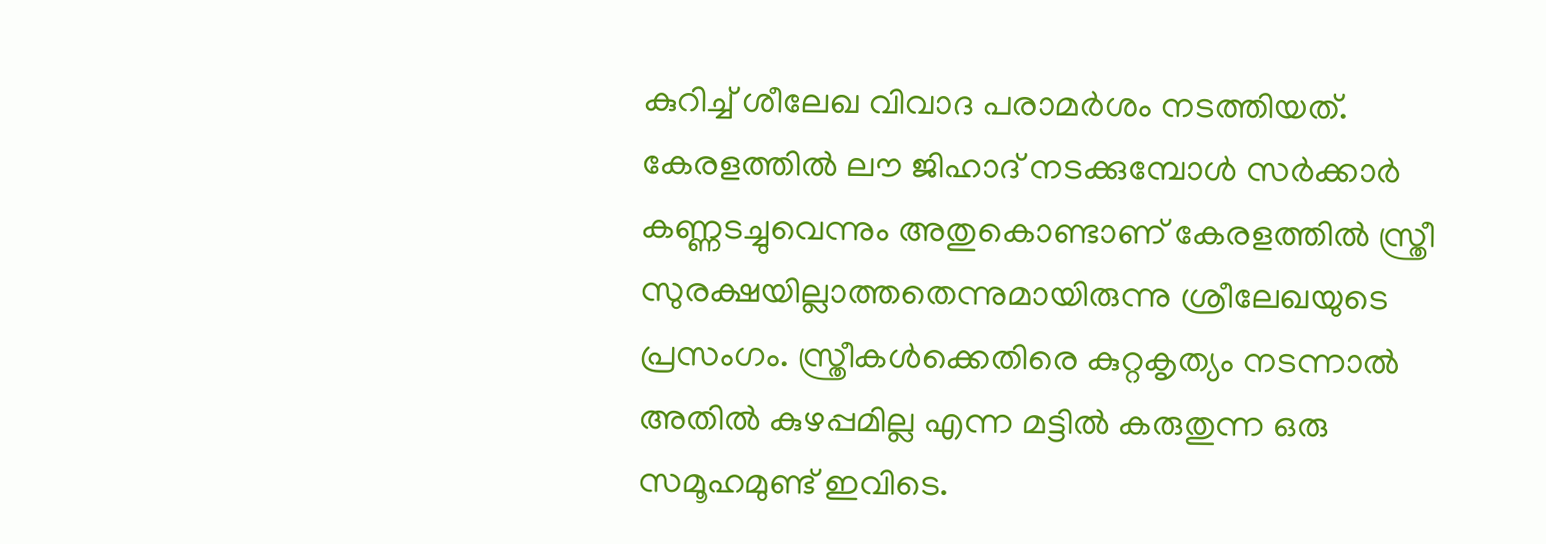കുറിച്ച് ശീലേഖ വിവാദ പരാമര്‍ശം നടത്തിയത്. കേരളത്തില്‍ ലൗ ജിഹാദ് നടക്കുമ്പോള്‍ സര്‍ക്കാര്‍ കണ്ണടച്ചുവെന്നും അതുകൊണ്ടാണ് കേരളത്തില്‍ സ്ത്രീ സുരക്ഷയില്ലാത്തതെന്നുമായിരുന്നു ശ്രീലേഖയുടെ പ്രസംഗം. സ്ത്രീകള്‍ക്കെതിരെ കുറ്റകൃത്യം നടന്നാല്‍ അതില്‍ കുഴപ്പമില്ല എന്ന മട്ടില്‍ കരുതുന്ന ഒരു സമൂഹമുണ്ട് ഇവിടെ.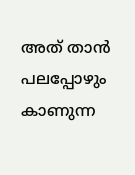അത് താന്‍ പലപ്പോഴും കാണുന്ന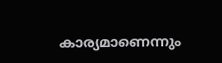കാര്യമാണെന്നും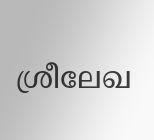ശ്രീലേഖ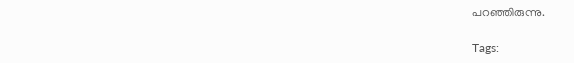പറഞ്ഞിരുന്നു.

Tags: